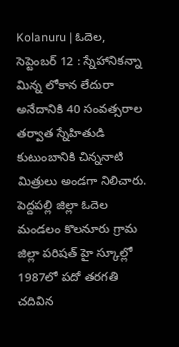Kolanuru | ఓదెల, సెప్టెంబర్ 12 : స్నేహానికన్నా మిన్న లోకాన లేదురా అనేదానికి 40 సంవత్సరాల తర్వాత స్నేహితుడి కుటుంబానికి చిన్ననాటి మిత్రులు అండగా నిలిచారు. పెద్దపల్లి జిల్లా ఓదెల మండలం కొలనూరు గ్రామ జిల్లా పరిషత్ హై స్కూల్లో 1987లో పదో తరగతి చదివిన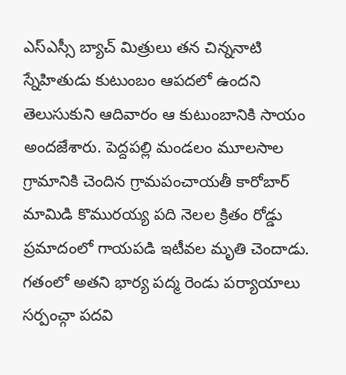ఎస్ఎస్సీ బ్యాచ్ మిత్రులు తన చిన్ననాటి స్నేహితుడు కుటుంబం ఆపదలో ఉందని తెలుసుకుని ఆదివారం ఆ కుటుంబానికి సాయం అందజేశారు. పెద్దపల్లి మండలం మూలసాల గ్రామానికి చెందిన గ్రామపంచాయతీ కారోబార్ మామిడి కొమురయ్య పది నెలల క్రితం రోడ్డు ప్రమాదంలో గాయపడి ఇటీవల మృతి చెందాడు.
గతంలో అతని భార్య పద్మ రెండు పర్యాయాలు సర్పంచ్గా పదవి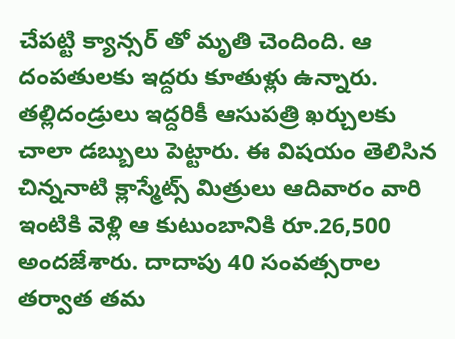చేపట్టి క్యాన్సర్ తో మృతి చెందింది. ఆ దంపతులకు ఇద్దరు కూతుళ్లు ఉన్నారు. తల్లిదండ్రులు ఇద్దరికీ ఆసుపత్రి ఖర్చులకు చాలా డబ్బులు పెట్టారు. ఈ విషయం తెలిసిన చిన్ననాటి క్లాస్మేట్స్ మిత్రులు ఆదివారం వారి ఇంటికి వెళ్లి ఆ కుటుంబానికి రూ.26,500 అందజేశారు. దాదాపు 40 సంవత్సరాల తర్వాత తమ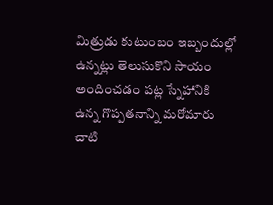మిత్రుడు కుటుంబం ఇబ్బందుల్లో ఉన్నట్లు తెలుసుకొని సాయం అందించడం పట్ల స్నేహానికి ఉన్న గొప్పతనాన్ని మరోమారు చాటి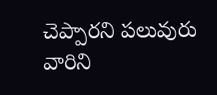చెప్పారని పలువురు వారిని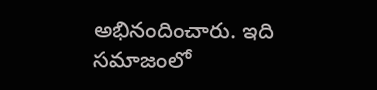అభినందించారు. ఇది సమాజంలో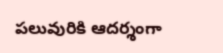పలువురికి ఆదర్శంగా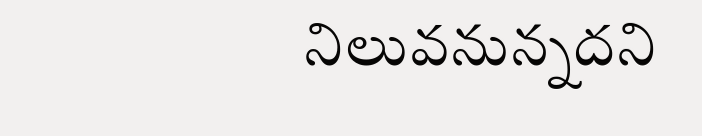నిలువనున్నదని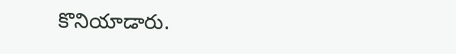కొనియాడారు.